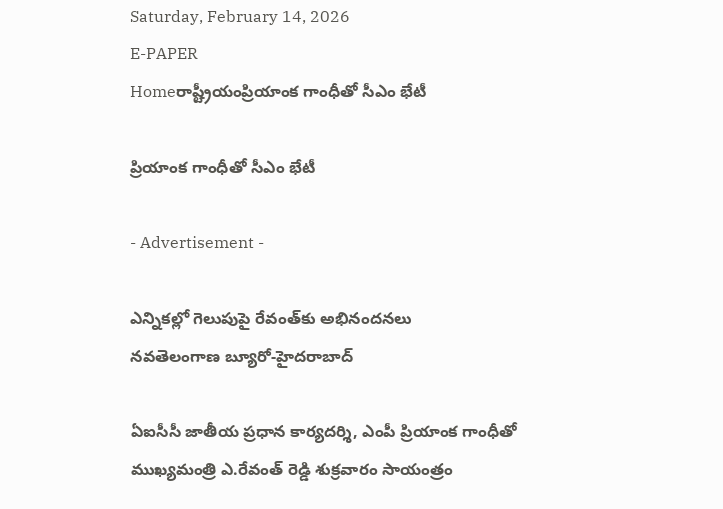Saturday, February 14, 2026
E-PAPER
Homeరాష్ట్రీయంప్రియాంక గాంధీతో సీఎం భేటీ

ప్రియాంక గాంధీతో సీఎం భేటీ

- Advertisement -

ఎన్నికల్లో గెలుపుపై రేవంత్‌కు అభినందనలు
నవతెలంగాణ బ్యూరో-హైదరాబాద్‌

ఏఐసీసీ జాతీయ ప్రధాన కార్యదర్శి, ఎంపీ ప్రియాంక గాంధీతో ముఖ్యమంత్రి ఎ.రేవంత్‌ రెడ్డి శుక్రవారం సాయంత్రం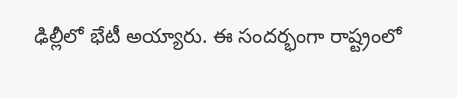ఢిల్లీలో భేటీ అయ్యారు. ఈ సందర్భంగా రాష్ట్రంలో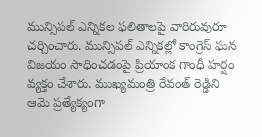మున్సిపల్‌ ఎన్నికల ఫలితాలపై వారిరువురూ చర్చించారు. మున్సిపల్‌ ఎన్నికల్లో కాంగ్రెస్‌ ఘన విజయం సాధించడంపై ప్రియాంక గాంధీ హర్షం వ్యక్తం చేశారు. ముఖ్యమంత్రి రేవంత్‌ రెడ్డిని ఆమె ప్రత్యేక్యంగా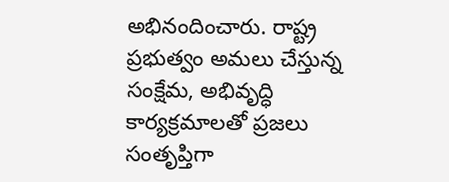అభినందించారు. రాష్ట్ర ప్రభుత్వం అమలు చేస్తున్న సంక్షేమ, అభివృద్ధి కార్యక్రమాలతో ప్రజలు సంతృప్తిగా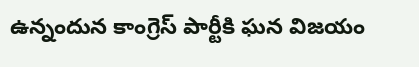ఉన్నందున కాంగ్రెస్‌ పార్టీకి ఘన విజయం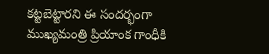కట్టబెట్టారని ఈ సందర్భంగా ముఖ్యమంత్రి ప్రియాంక గాంధీకి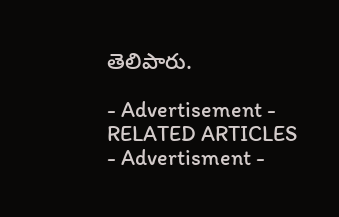తెలిపారు.

- Advertisement -
RELATED ARTICLES
- Advertisment -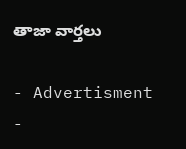తాజా వార్తలు

- Advertisment -